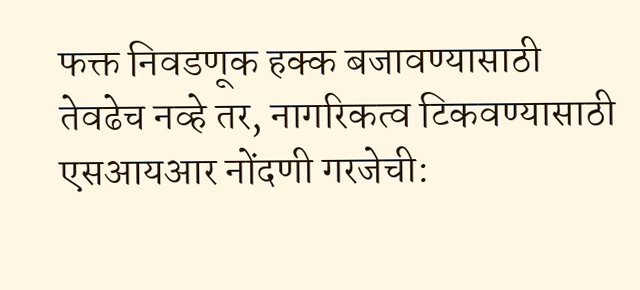फक्त निवडणूक हक्क बजावण्यासाठी तेवढेच नव्हे तर, नागरिकत्व टिकवण्यासाठी एसआयआर नोंदणी गरजेची: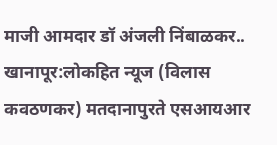माजी आमदार डॉ अंजली निंबाळकर..
खानापूर:लोकहित न्यूज (विलास कवठणकर) मतदानापुरते एसआयआर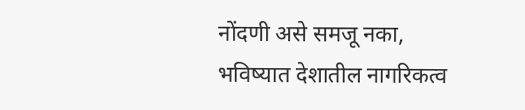नोंदणी असे समजू नका, भविष्यात देशातील नागरिकत्व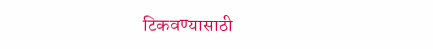टिकवण्यासाठी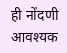ही नोंदणी आवश्यक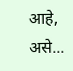आहे, असे...